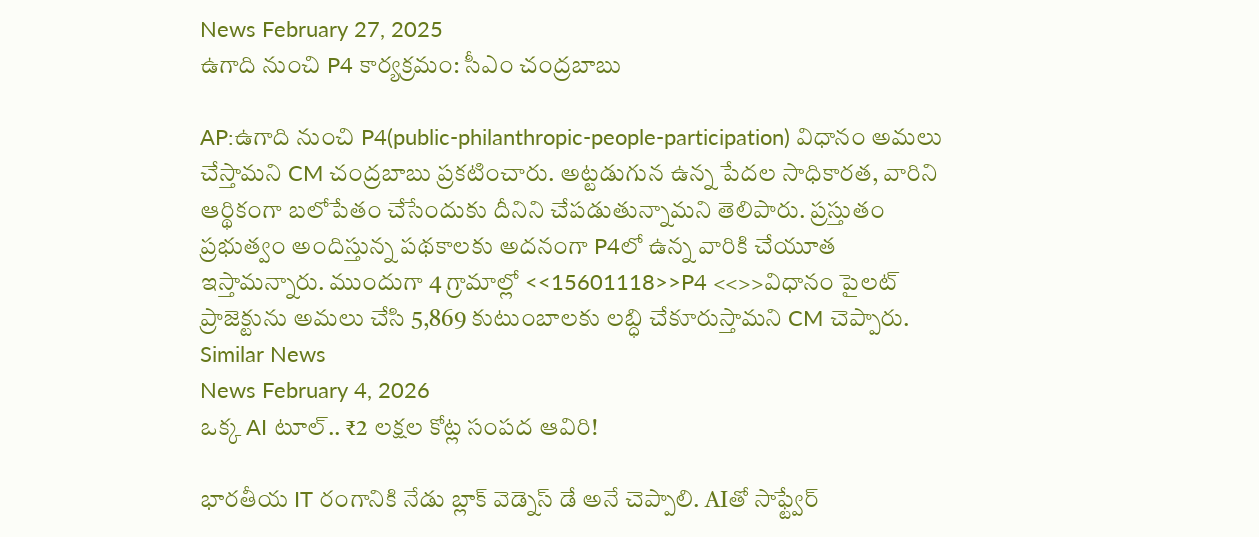News February 27, 2025
ఉగాది నుంచి P4 కార్యక్రమం: సీఎం చంద్రబాబు

AP:ఉగాది నుంచి P4(public-philanthropic-people-participation) విధానం అమలు చేస్తామని CM చంద్రబాబు ప్రకటించారు. అట్టడుగున ఉన్న పేదల సాధికారత, వారిని ఆర్థికంగా బలోపేతం చేసేందుకు దీనిని చేపడుతున్నామని తెలిపారు. ప్రస్తుతం ప్రభుత్వం అందిస్తున్న పథకాలకు అదనంగా P4లో ఉన్న వారికి చేయూత ఇస్తామన్నారు. ముందుగా 4 గ్రామాల్లో <<15601118>>P4 <<>>విధానం పైలట్ ప్రాజెక్టును అమలు చేసి 5,869 కుటుంబాలకు లబ్ధి చేకూరుస్తామని CM చెప్పారు.
Similar News
News February 4, 2026
ఒక్క AI టూల్.. ₹2 లక్షల కోట్ల సంపద ఆవిరి!

భారతీయ IT రంగానికి నేడు బ్లాక్ వెడ్నెస్ డే అనే చెప్పాలి. AIతో సాఫ్ట్వేర్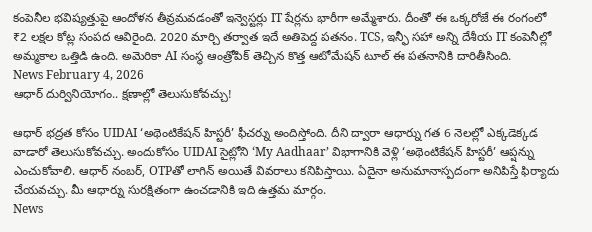కంపెనీల భవిష్యత్తుపై ఆందోళన తీవ్రమవడంతో ఇన్వెస్టర్లు IT షేర్లను భారీగా అమ్మేశారు. దీంతో ఈ ఒక్కరోజే ఈ రంగంలో ₹2 లక్షల కోట్ల సంపద ఆవిరైంది. 2020 మార్చి తర్వాత ఇదే అతిపెద్ద పతనం. TCS, ఇన్ఫీ సహా అన్ని దేశీయ IT కంపెనీల్లో అమ్మకాల ఒత్తిడి ఉంది. అమెరికా AI సంస్థ ఆంత్రోపిక్ తెచ్చిన కొత్త ఆటోమేషన్ టూల్ ఈ పతనానికి దారితీసింది.
News February 4, 2026
ఆధార్ దుర్వినియోగం.. క్షణాల్లో తెలుసుకోవచ్చు!

ఆధార్ భద్రత కోసం UIDAI ‘అథెంటికేషన్ హిస్టరీ’ ఫీచర్ను అందిస్తోంది. దీని ద్వారా ఆధార్ను గత 6 నెలల్లో ఎక్కడెక్కడ వాడారో తెలుసుకోవచ్చు. అందుకోసం UIDAI సైట్లోని ‘My Aadhaar’ విభాగానికి వెళ్లి ‘అథెంటికేషన్ హిస్టరీ’ ఆప్షన్ను ఎంచుకోవాలి. ఆధార్ నంబర్, OTPతో లాగిన్ అయితే వివరాలు కనిపిస్తాయి. ఏదైనా అనుమానాస్పదంగా అనిపిస్తే ఫిర్యాదు చేయవచ్చు. మీ ఆధార్ను సురక్షితంగా ఉంచడానికి ఇది ఉత్తమ మార్గం.
News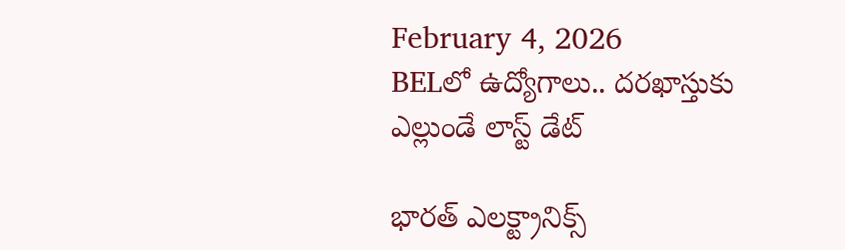February 4, 2026
BELలో ఉద్యోగాలు.. దరఖాస్తుకు ఎల్లుండే లాస్ట్ డేట్

భారత్ ఎలక్ట్రానిక్స్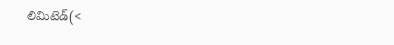లిమిటెడ్(<